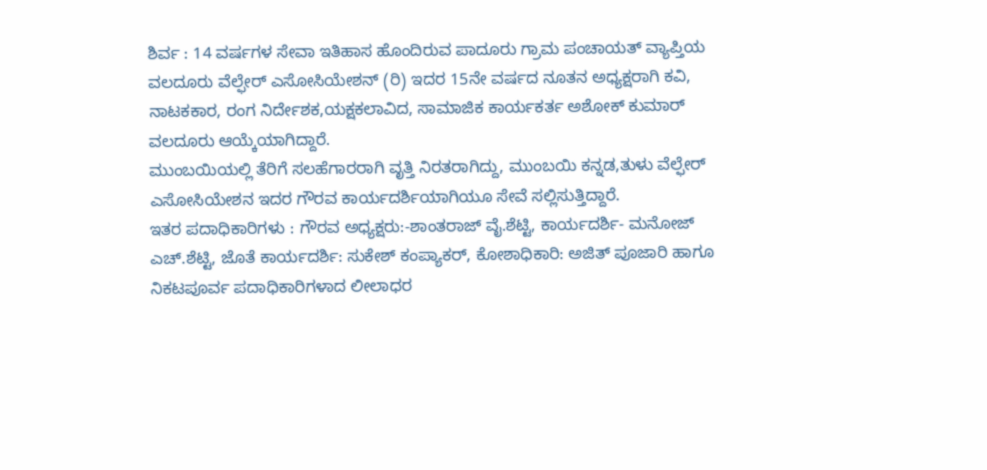ಶಿರ್ವ : 14 ವರ್ಷಗಳ ಸೇವಾ ಇತಿಹಾಸ ಹೊಂದಿರುವ ಪಾದೂರು ಗ್ರಾಮ ಪಂಚಾಯತ್ ವ್ಯಾಪ್ತಿಯ ವಲದೂರು ವೆಲ್ಫೇರ್ ಎಸೋಸಿಯೇಶನ್ (ರಿ) ಇದರ 15ನೇ ವರ್ಷದ ನೂತನ ಅಧ್ಯಕ್ಷರಾಗಿ ಕವಿ, ನಾಟಕಕಾರ, ರಂಗ ನಿರ್ದೇಶಕ,ಯಕ್ಷಕಲಾವಿದ, ಸಾಮಾಜಿಕ ಕಾರ್ಯಕರ್ತ ಅಶೋಕ್ ಕುಮಾರ್ ವಲದೂರು ಆಯ್ಕೆಯಾಗಿದ್ದಾರೆ.
ಮುಂಬಯಿಯಲ್ಲಿ ತೆರಿಗೆ ಸಲಹೆಗಾರರಾಗಿ ವೃತ್ತಿ ನಿರತರಾಗಿದ್ದು, ಮುಂಬಯಿ ಕನ್ನಡ,ತುಳು ವೆಲ್ಫೇರ್ ಎಸೋಸಿಯೇಶನ ಇದರ ಗೌರವ ಕಾರ್ಯದರ್ಶಿಯಾಗಿಯೂ ಸೇವೆ ಸಲ್ಲಿಸುತ್ತಿದ್ದಾರೆ.
ಇತರ ಪದಾಧಿಕಾರಿಗಳು : ಗೌರವ ಅಧ್ಯಕ್ಷರು:-ಶಾಂತರಾಜ್ ವೈ.ಶೆಟ್ಟಿ, ಕಾರ್ಯದರ್ಶಿ- ಮನೋಜ್ ಎಚ್.ಶೆಟ್ಟಿ, ಜೊತೆ ಕಾರ್ಯದರ್ಶಿ: ಸುಕೇಶ್ ಕಂಪ್ಯಾಕರ್, ಕೋಶಾಧಿಕಾರಿ: ಅಜಿತ್ ಪೂಜಾರಿ ಹಾಗೂ ನಿಕಟಪೂರ್ವ ಪದಾಧಿಕಾರಿಗಳಾದ ಲೀಲಾಧರ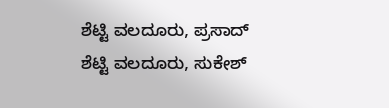ಶೆಟ್ಟಿ ವಲದೂರು, ಪ್ರಸಾದ್ ಶೆಟ್ಟಿ ವಲದೂರು, ಸುಕೇಶ್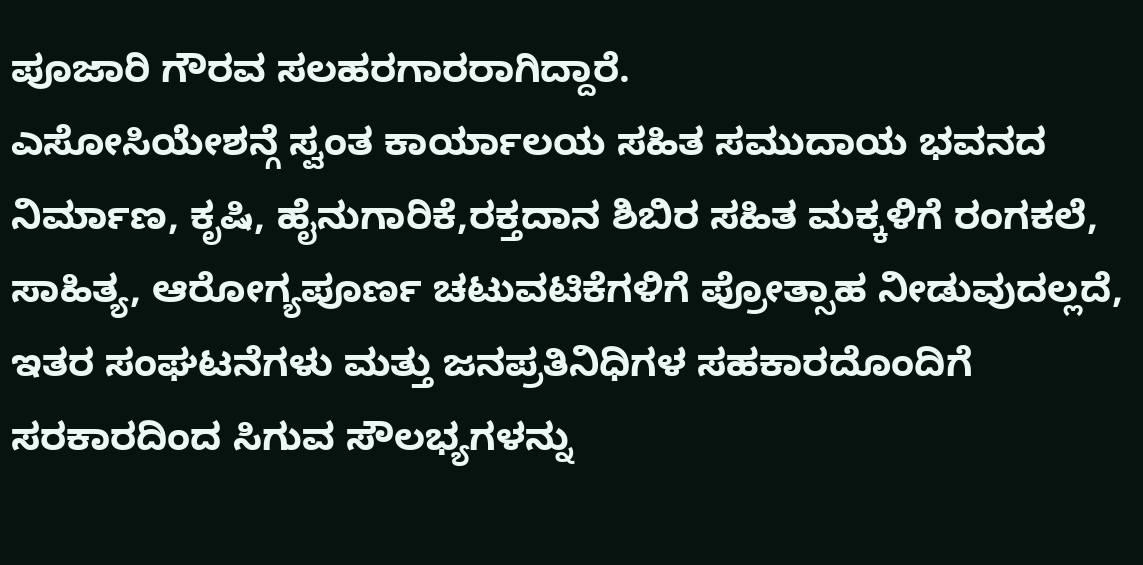ಪೂಜಾರಿ ಗೌರವ ಸಲಹರಗಾರರಾಗಿದ್ದಾರೆ.
ಎಸೋಸಿಯೇಶನ್ಗೆ ಸ್ವಂತ ಕಾರ್ಯಾಲಯ ಸಹಿತ ಸಮುದಾಯ ಭವನದ ನಿರ್ಮಾಣ, ಕೃಷಿ, ಹೈನುಗಾರಿಕೆ,ರಕ್ತದಾನ ಶಿಬಿರ ಸಹಿತ ಮಕ್ಕಳಿಗೆ ರಂಗಕಲೆ, ಸಾಹಿತ್ಯ, ಆರೋಗ್ಯಪೂರ್ಣ ಚಟುವಟಿಕೆಗಳಿಗೆ ಪ್ರೋತ್ಸಾಹ ನೀಡುವುದಲ್ಲದೆ, ಇತರ ಸಂಘಟನೆಗಳು ಮತ್ತು ಜನಪ್ರತಿನಿಧಿಗಳ ಸಹಕಾರದೊಂದಿಗೆ ಸರಕಾರದಿಂದ ಸಿಗುವ ಸೌಲಭ್ಯಗಳನ್ನು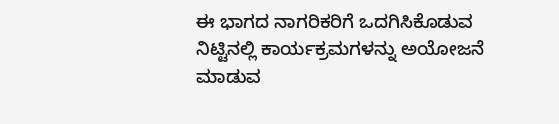ಈ ಭಾಗದ ನಾಗರಿಕರಿಗೆ ಒದಗಿಸಿಕೊಡುವ ನಿಟ್ಟಿನಲ್ಲಿ ಕಾರ್ಯಕ್ರಮಗಳನ್ನು ಅಯೋಜನೆ ಮಾಡುವ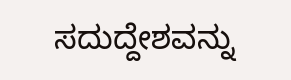ಸದುದ್ದೇಶವನ್ನು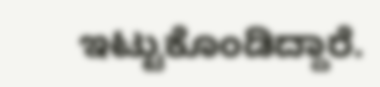ಇಟ್ಟುಕೊಂಡಿದ್ದಾರೆ.